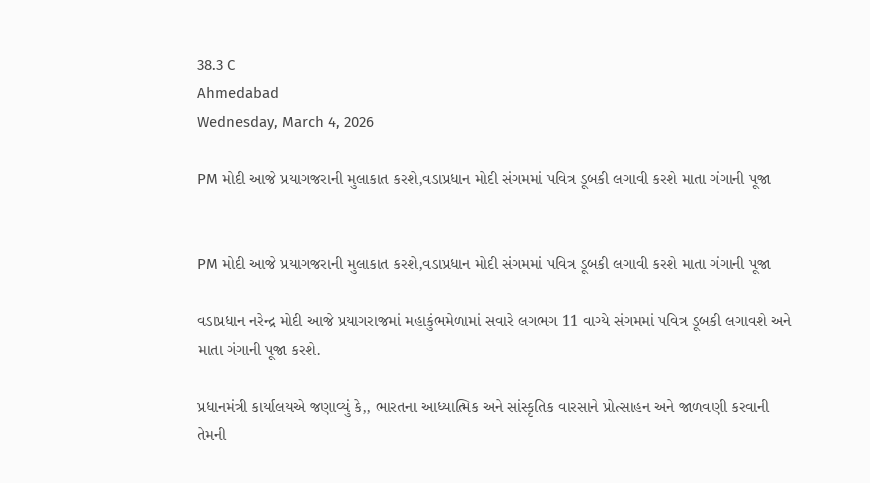38.3 C
Ahmedabad
Wednesday, March 4, 2026

PM મોદી આજે પ્રયાગજરાની મુલાકાત કરશે,વડાપ્રધાન મોદી સંગમમાં પવિત્ર ડૂબકી લગાવી કરશે માતા ગંગાની પૂજા


PM મોદી આજે પ્રયાગજરાની મુલાકાત કરશે,વડાપ્રધાન મોદી સંગમમાં પવિત્ર ડૂબકી લગાવી કરશે માતા ગંગાની પૂજા

વડાપ્રધાન નરેન્દ્ર મોદી આજે પ્રયાગરાજમાં મહાકુંભમેળામાં સવારે લગભગ 11 વાગ્યે સંગમમાં પવિત્ર ડૂબકી લગાવશે અને માતા ગંગાની પૂજા કરશે.

પ્રધાનમંત્રી કાર્યાલયએ જણાવ્યું કે,, ભારતના આધ્યાત્મિક અને સાંસ્કૃતિક વારસાને પ્રોત્સાહન અને જાળવણી કરવાની તેમની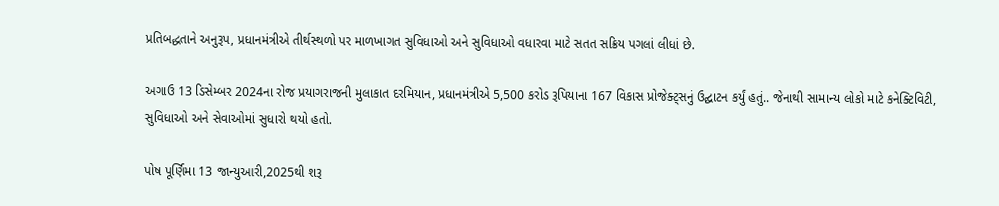પ્રતિબદ્ધતાને અનુરૂપ, પ્રધાનમંત્રીએ તીર્થસ્થળો પર માળખાગત સુવિધાઓ અને સુવિધાઓ વધારવા માટે સતત સક્રિય પગલાં લીધાં છે.

અગાઉ 13 ડિસેમ્બર 2024ના રોજ પ્રયાગરાજની મુલાકાત દરમિયાન, પ્રધાનમંત્રીએ 5,500 કરોડ રૂપિયાના 167 વિકાસ પ્રોજેક્ટ્સનું ઉદ્ઘાટન કર્યું હતું.. જેનાથી સામાન્ય લોકો માટે કનેક્ટિવિટી, સુવિધાઓ અને સેવાઓમાં સુધારો થયો હતો.

પોષ પૂર્ણિમા 13 જાન્યુઆરી,2025થી શરૂ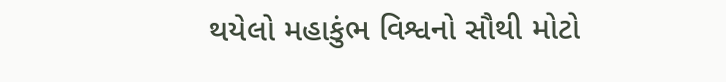થયેલો મહાકુંભ વિશ્વનો સૌથી મોટો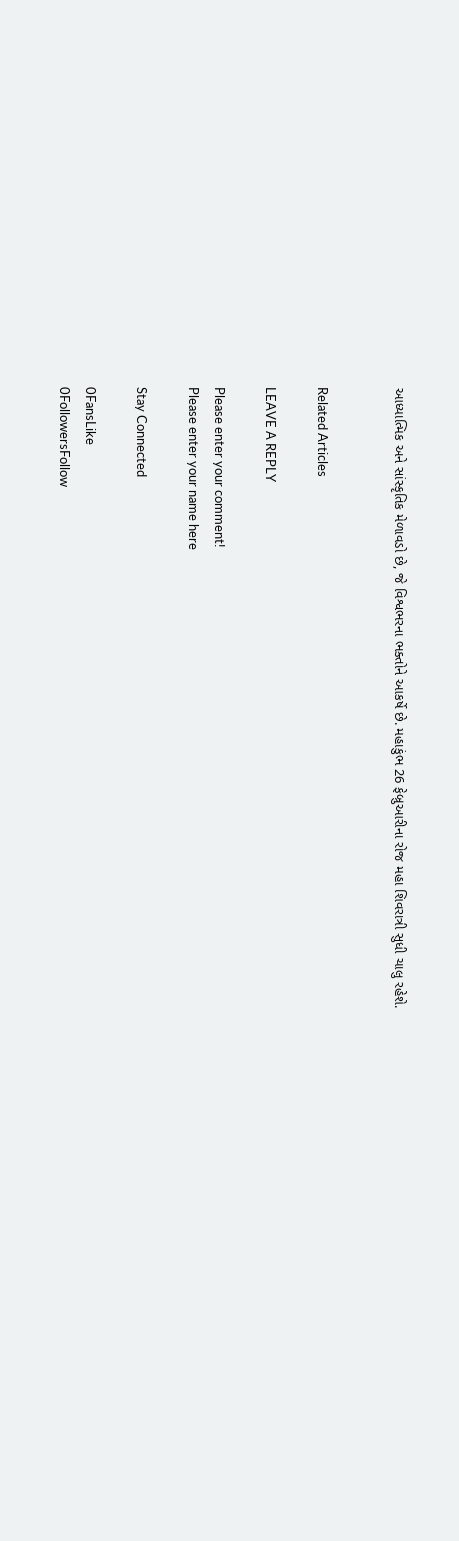આધ્યાત્મિક અને સાંસ્કૃતિક મેળાવડો છે, જે વિશ્વભરના ભક્તોને આકર્ષે છે. મહાકુંભ 26 ફેબ્રુઆરીના રોજ મહા શિવરાત્રી સુધી ચાલુ રહેશે.


Related Articles

LEAVE A REPLY

Please enter your comment!
Please enter your name here

Stay Connected

0FansLike
0FollowersFollow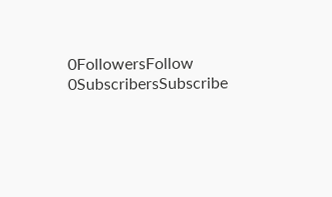0FollowersFollow
0SubscribersSubscribe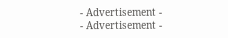- Advertisement -
- Advertisement -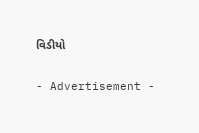વિડીયો

- Advertisement -